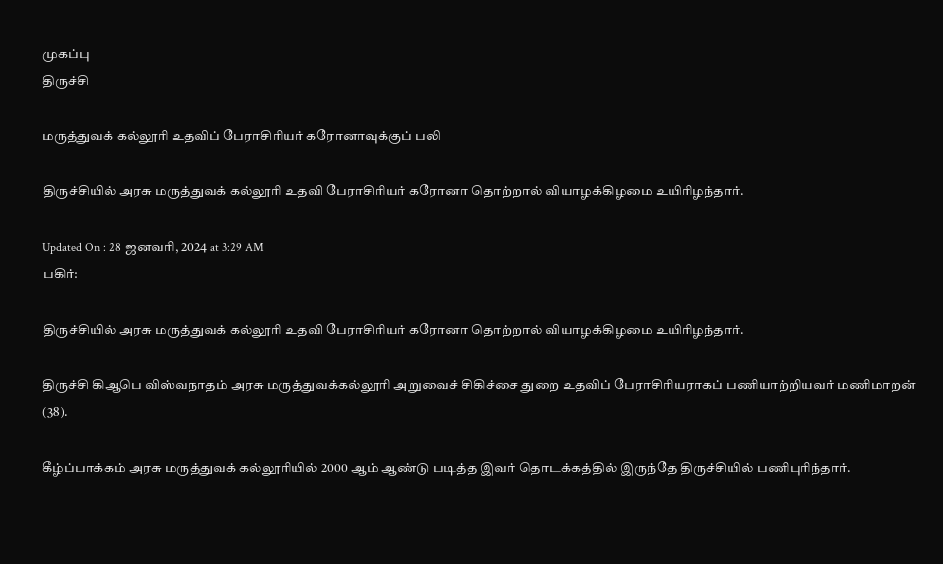முகப்பு
திருச்சி

மருத்துவக் கல்லூரி உதவிப் பேராசிரியர் கரோனாவுக்குப் பலி

திருச்சியில் அரசு மருத்துவக் கல்லூரி உதவி பேராசிரியர் கரோனா தொற்றால் வியாழக்கிழமை உயிரிழந்தார்.

Updated On : 28 ஜனவரி, 2024 at 3:29 AM
பகிர்:

திருச்சியில் அரசு மருத்துவக் கல்லூரி உதவி பேராசிரியர் கரோனா தொற்றால் வியாழக்கிழமை உயிரிழந்தார்.

திருச்சி கிஆபெ விஸ்வநாதம் அரசு மருத்துவக்கல்லூரி அறுவைச் சிகிச்சை துறை உதவிப் பேராசிரியராகப் பணியாற்றியவர் மணிமாறன் (38).

கீழ்ப்பாக்கம் அரசு மருத்துவக் கல்லூரியில் 2000 ஆம் ஆண்டு படித்த இவர் தொடக்கத்தில் இருந்தே திருச்சியில் பணிபுரிந்தார்.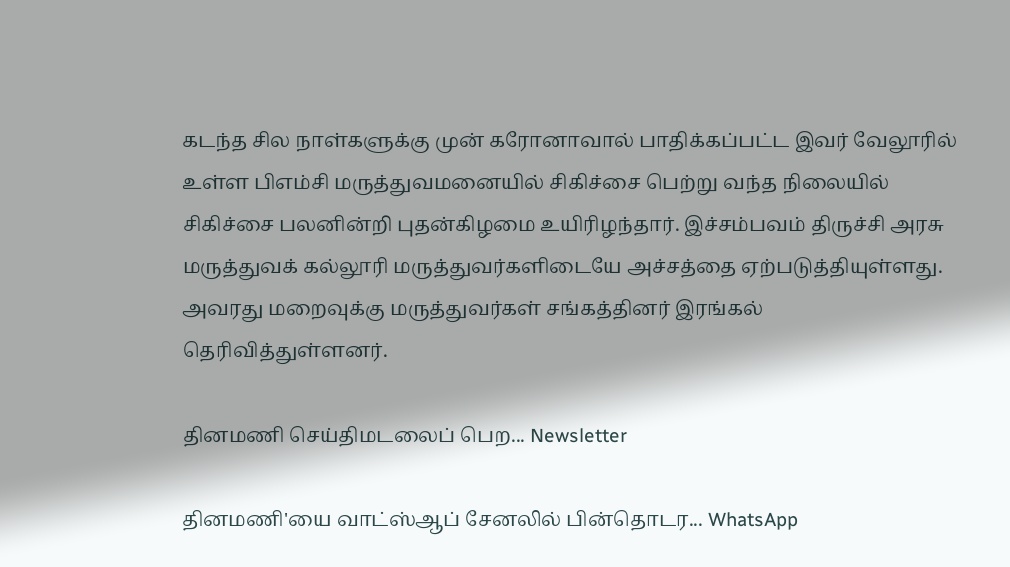கடந்த சில நாள்களுக்கு முன் கரோனாவால் பாதிக்கப்பட்ட இவர் வேலூரில் உள்ள பிஎம்சி மருத்துவமனையில் சிகிச்சை பெற்று வந்த நிலையில் சிகிச்சை பலனின்றி புதன்கிழமை உயிரிழந்தார். இச்சம்பவம் திருச்சி அரசு மருத்துவக் கல்லூரி மருத்துவர்களிடையே அச்சத்தை ஏற்படுத்தியுள்ளது. அவரது மறைவுக்கு மருத்துவர்கள் சங்கத்தினர் இரங்கல் தெரிவித்துள்ளனர்.

தினமணி செய்திமடலைப் பெற... Newsletter

தினமணி'யை வாட்ஸ்ஆப் சேனலில் பின்தொடர... WhatsApp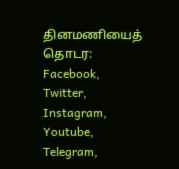தினமணியைத் தொடர: Facebook, Twitter, Instagram, Youtube, Telegram,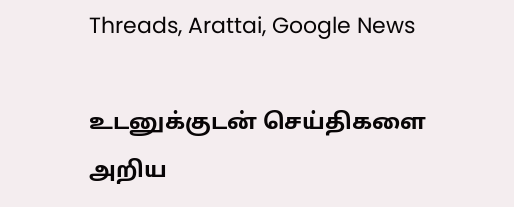Threads, Arattai, Google News

உடனுக்குடன் செய்திகளை அறிய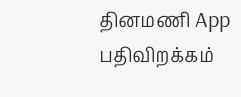தினமணி App பதிவிறக்கம்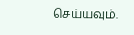செய்யவும்.